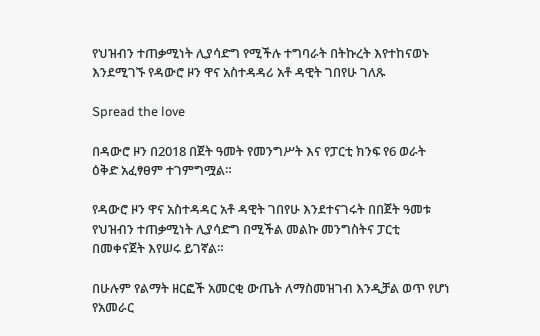የህዝብን ተጠቃሚነት ሊያሳድግ የሚችሉ ተግባራት በትኩረት እየተከናወኑ እንደሚገኙ የዳውሮ ዞን ዋና አስተዳዳሪ አቶ ዳዊት ገበየሁ ገለጹ

Spread the love

በዳውሮ ዞን በ2018 በጀት ዓመት የመንግሥት እና የፓርቲ ክንፍ የ6 ወራት ዕቅድ አፈፃፀም ተገምግሟል።

የዳውሮ ዞን ዋና አስተዳዳር አቶ ዳዊት ገበየሁ እንደተናገሩት በበጀት ዓመቱ የህዝብን ተጠቃሚነት ሊያሳድግ በሚችል መልኩ መንግስትና ፓርቲ በመቀናጀት እየሠሩ ይገኛል።

በሁሉም የልማት ዘርፎች አመርቂ ውጤት ለማስመዝገብ እንዲቻል ወጥ የሆነ የአመራር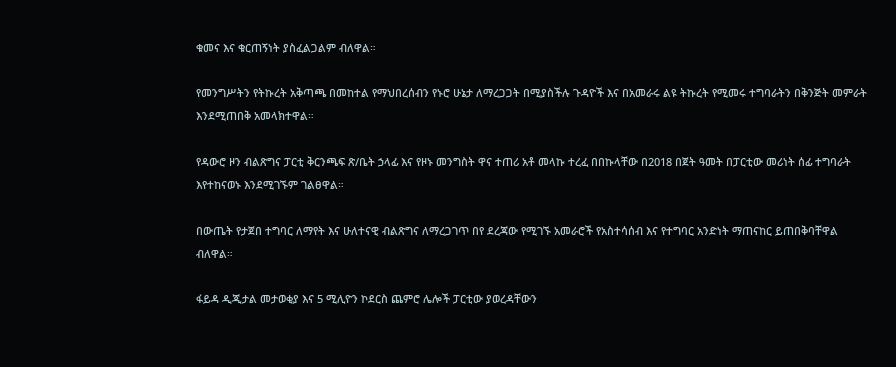ቁመና እና ቁርጠኝነት ያስፈልጋልም ብለዋል።

የመንግሥትን የትኩረት አቅጣጫ በመከተል የማህበረሰብን የኑሮ ሁኔታ ለማረጋጋት በሚያስችሉ ጉዳዮች እና በአመራሩ ልዩ ትኩረት የሚመሩ ተግባራትን በቅንጅት መምራት እንደሚጠበቅ አመላክተዋል።

የዳውሮ ዞን ብልጽግና ፓርቲ ቅርንጫፍ ጽ/ቤት ኃላፊ እና የዞኑ መንግስት ዋና ተጠሪ አቶ መላኩ ተረፈ በበኩላቸው በ2018 በጀት ዓመት በፓርቲው መሪነት ሰፊ ተግባራት እየተከናወኑ እንደሚገኙም ገልፀዋል።

በውጤት የታጀበ ተግባር ለማየት እና ሁለተናዊ ብልጽግና ለማረጋገጥ በየ ደረጃው የሚገኙ አመራሮች የአስተሳሰብ እና የተግባር አንድነት ማጠናከር ይጠበቅባቸዋል ብለዋል።

ፋይዳ ዲጂታል መታወቂያ እና 5 ሚሊዮን ኮደርስ ጨምሮ ሌሎች ፓርቲው ያወረዳቸውን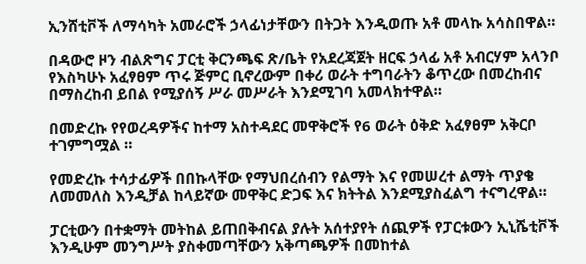ኢንሸቲቮች ለማሳካት አመራሮች ኃላፊነታቸውን በትጋት እንዲወጡ አቶ መላኩ አሳስበዋል።

በዳውሮ ዞን ብልጽግና ፓርቲ ቅርንጫፍ ጽ/ቤት የአደረጃጀት ዘርፍ ኃላፊ አቶ አብርሃም አላንቦ የእስካሁኑ አፈፃፀም ጥሩ ጅምር ቢኖረውም በቀሪ ወራት ተግባራትን ቆጥረው በመረከብና በማስረከብ ይበል የሚያሰኝ ሥራ መሥራት እንደሚገባ አመላክተዋል።

በመድረኩ የየወረዳዎችና ከተማ አስተዳደር መዋቅሮች የ6 ወራት ዕቅድ አፈፃፀም አቅርቦ ተገምግሟል ።

የመድረኩ ተሳታፊዎች በበኩላቸው የማህበረሰብን የልማት እና የመሠረተ ልማት ጥያቄ ለመመለስ እንዲቻል ከላይኛው መዋቅር ድጋፍ እና ክትትል እንደሚያስፈልግ ተናግረዋል።

ፓርቲውን በተቋማት መትከል ይጠበቅብናል ያሉት አሰተያየት ሰጪዎች የፓርቱውን ኢኒሼቲቮች እንዲሁም መንግሥት ያስቀመጣቸውን አቅጣጫዎች በመከተል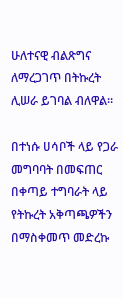ሁለተናዊ ብልጽግና ለማረጋገጥ በትኩረት ሊሠራ ይገባል ብለዋል።

በተነሱ ሀሳቦች ላይ የጋራ መግባባት በመፍጠር በቀጣይ ተግባራት ላይ የትኩረት አቅጣጫዎችን በማስቀመጥ መድረኩ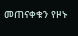መጠናቀቁን የዞኑ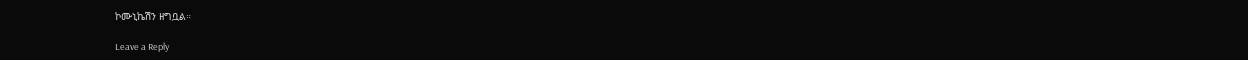ኮሙኒኬሽን ዘግቧል።

Leave a Reply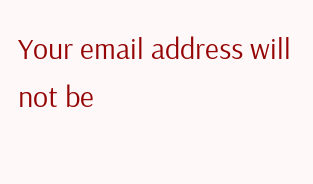Your email address will not be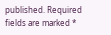published. Required fields are marked *